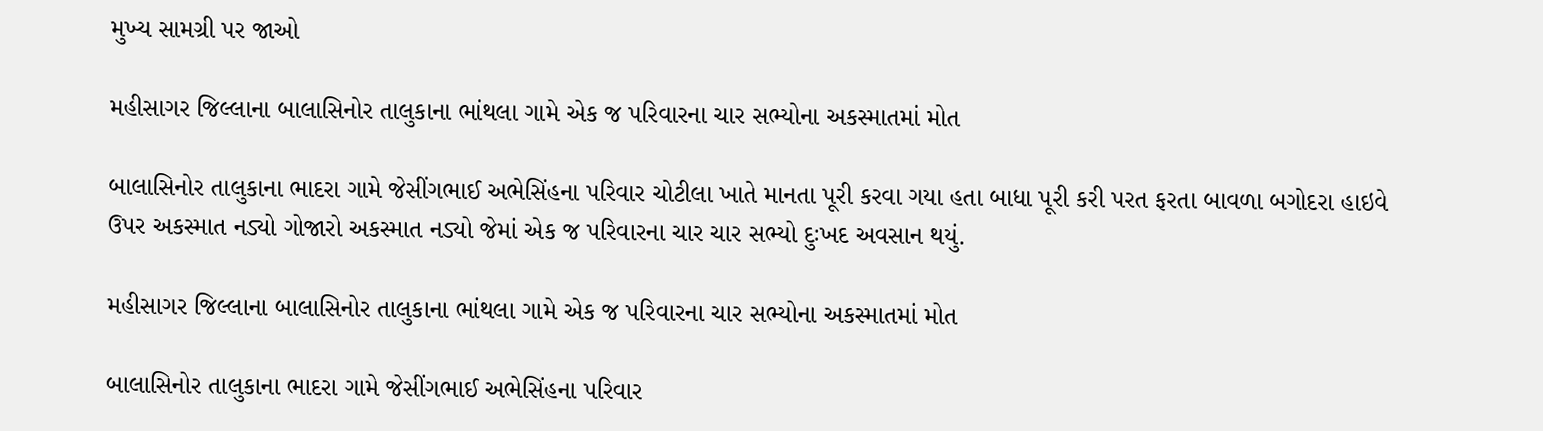મુખ્ય સામગ્રી પર જાઓ

મહીસાગર જિલ્લાના બાલાસિનોર તાલુકાના ભાંથલા ગામે એક જ પરિવારના ચાર સભ્યોના અકસ્માતમાં મોત

બાલાસિનોર તાલુકાના ભાદરા ગામે જેસીંગભાઈ અભેસિંહના પરિવાર ચોટીલા ખાતે માનતા પૂરી કરવા ગયા હતા બાધા પૂરી કરી પરત ફરતા બાવળા બગોદરા હાઇવે ઉપર અકસ્માત નડ્યો ગોજારો અકસ્માત નડ્યો જેમાં એક જ પરિવારના ચાર ચાર સભ્યો દુઃખદ અવસાન થયું.

મહીસાગર જિલ્લાના બાલાસિનોર તાલુકાના ભાંથલા ગામે એક જ પરિવારના ચાર સભ્યોના અકસ્માતમાં મોત

બાલાસિનોર તાલુકાના ભાદરા ગામે જેસીંગભાઈ અભેસિંહના પરિવાર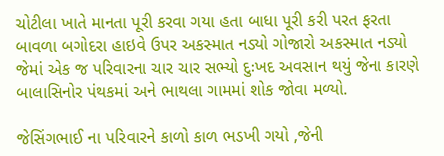ચોટીલા ખાતે માનતા પૂરી કરવા ગયા હતા બાધા પૂરી કરી પરત ફરતા બાવળા બગોદરા હાઇવે ઉપર અકસ્માત નડ્યો ગોજારો અકસ્માત નડ્યો જેમાં એક જ પરિવારના ચાર ચાર સભ્યો દુઃખદ અવસાન થયું જેના કારણે બાલાસિનોર પંથકમાં અને ભાથલા ગામમાં શોક જોવા મળ્યો.

જેસિંગભાઈ ના પરિવારને કાળો કાળ ભડખી ગયો ,જેની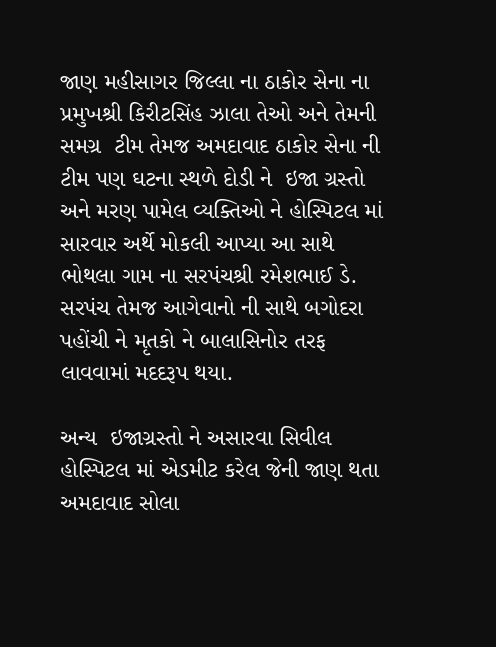જાણ મહીસાગર જિલ્લા ના ઠાકોર સેના ના પ્રમુખશ્રી કિરીટસિંહ ઝાલા તેઓ અને તેમની સમગ્ર  ટીમ તેમજ અમદાવાદ ઠાકોર સેના ની ટીમ પણ ઘટના સ્થળે દોડી ને  ઇજા ગ્રસ્તો અને મરણ પામેલ વ્યક્તિઓ ને હોસ્પિટલ માં સારવાર અર્થે મોકલી આપ્યા આ સાથે  ભોથલા ગામ ના સરપંચશ્રી રમેશભાઈ ડે. સરપંચ તેમજ આગેવાનો ની સાથે બગોદરા પહોંચી ને મૃતકો ને બાલાસિનોર તરફ લાવવામાં મદદરૂપ થયા.

અન્ય  ઇજાગ્રસ્તો ને અસારવા સિવીલ હોસ્પિટલ માં એડમીટ કરેલ જેની જાણ થતા અમદાવાદ સોલા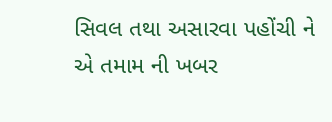સિવલ તથા અસારવા પહોંચી ને એ તમામ ની ખબર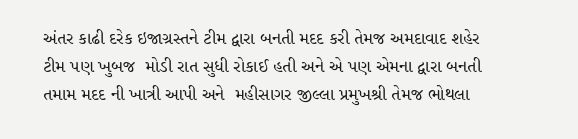અંતર કાઢી દરેક ઇજાગ્રસ્તને ટીમ દ્વારા બનતી મદદ કરી તેમજ અમદાવાદ શહેર ટીમ પણ ખુબજ  મોડી રાત સુધી રોકાઈ હતી અને એ પણ એમના દ્વારા બનતી તમામ મદદ ની ખાત્રી આપી અને  મહીસાગર જીલ્લા પ્રમુખશ્રી તેમજ ભોથલા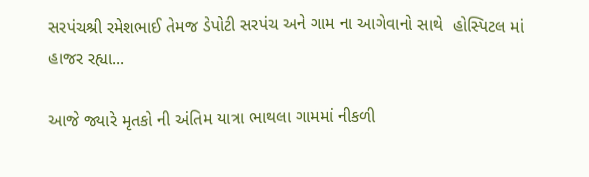સરપંચશ્રી રમેશભાઈ તેમજ ડેપોટી સરપંચ અને ગામ ના આગેવાનો સાથે  હોસ્પિટલ માં હાજર રહ્યા...

આજે જ્યારે મૃતકો ની અંતિમ યાત્રા ભાથલા ગામમાં નીકળી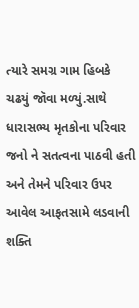ત્યારે સમગ્ર ગામ હિબકે ચઢયું જૉવા મળ્યું.સાથે ધારાસભ્ય મૃતકોના પરિવાર જનો ને સતત્વના પાઠવી હતી અને તેમને પરિવાર ઉપર આવેલ આફતસામે લડવાની શક્તિ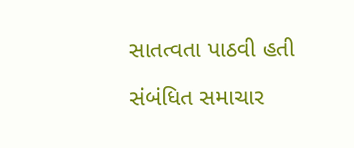સાતત્વતા પાઠવી હતી

સંબંધિત સમાચાર